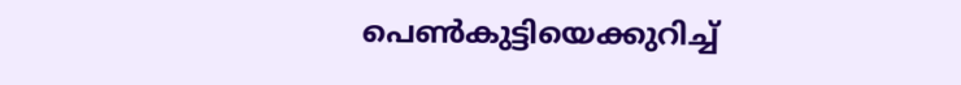പെൺകുട്ടിയെക്കുറിച്ച്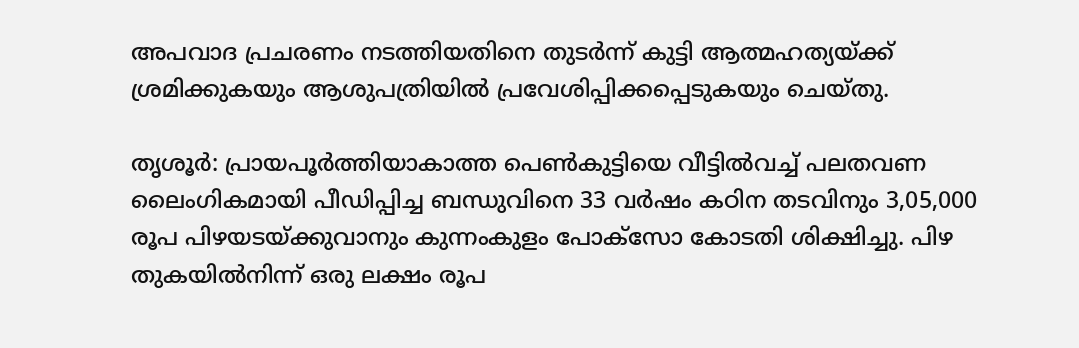അപവാദ പ്രചരണം നടത്തിയതിനെ തുടർന്ന് കുട്ടി ആത്മഹത്യയ്ക്ക് ശ്രമിക്കുകയും ആശുപത്രിയിൽ പ്രവേശിപ്പിക്കപ്പെടുകയും ചെയ്തു.

തൃശൂര്‍: പ്രായപൂര്‍ത്തിയാകാത്ത പെണ്‍കുട്ടിയെ വീട്ടില്‍വച്ച് പലതവണ ലൈംഗികമായി പീഡിപ്പിച്ച ബന്ധുവിനെ 33 വര്‍ഷം കഠിന തടവിനും 3,05,000 രൂപ പിഴയടയ്ക്കുവാനും കുന്നംകുളം പോക്‌സോ കോടതി ശിക്ഷിച്ചു. പിഴ തുകയില്‍നിന്ന് ഒരു ലക്ഷം രൂപ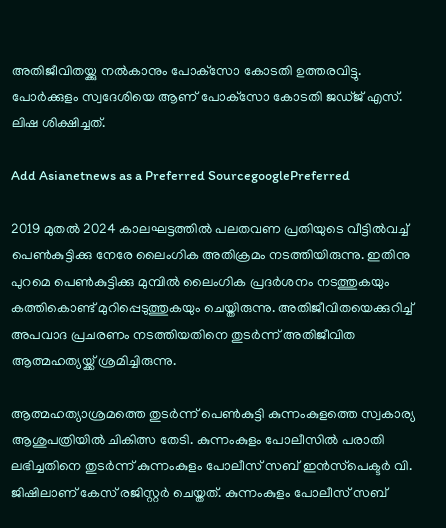അതിജീവിതയ്ക്കു നല്‍കാനും പോക്‌സോ കോടതി ഉത്തരവിട്ടു. പോര്‍ക്കുളം സ്വദേശിയെ ആണ് പോക്‌സോ കോടതി ജഡ്ജ് എസ്. ലിഷ ശിക്ഷിച്ചത്.

Add Asianetnews as a Preferred SourcegooglePreferred

2019 മുതല്‍ 2024 കാലഘട്ടത്തില്‍ പലതവണ പ്രതിയുടെ വീട്ടില്‍വച്ച് പെണ്‍കുട്ടിക്കു നേരേ ലൈംഗിക അതിക്രമം നടത്തിയിരുന്നു. ഇതിനു പുറമെ പെണ്‍കുട്ടിക്കു മുമ്പില്‍ ലൈംഗിക പ്രദര്‍ശനം നടത്തുകയും കത്തികൊണ്ട് മുറിപ്പെടുത്തുകയും ചെയ്തിരുന്നു. അതിജീവിതയെക്കുറിച്ച് അപവാദ പ്രചരണം നടത്തിയതിനെ തുടര്‍ന്ന് അതിജീവിത ആത്മഹത്യയ്ക്ക് ശ്രമിച്ചിരുന്നു.

ആത്മഹത്യാശ്രമത്തെ തുടര്‍ന്ന് പെണ്‍കുട്ടി കുന്നംകുളത്തെ സ്വകാര്യ ആശുപത്രിയില്‍ ചികിത്സ തേടി. കുന്നംകുളം പോലീസില്‍ പരാതി ലഭിച്ചതിനെ തുടര്‍ന്ന് കുന്നംകുളം പോലീസ് സബ് ഇന്‍സ്‌പെക്ടര്‍ വി. ജിഷിലാണ് കേസ് രജിസ്റ്റര്‍ ചെയ്തത്. കുന്നംകുളം പോലീസ് സബ്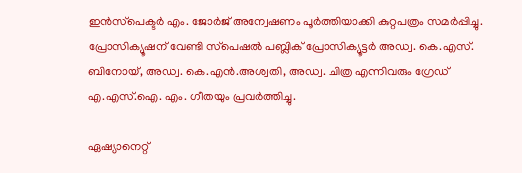ഇന്‍സ്‌പെക്ടര്‍ എം. ജോര്‍ജ് അന്വേഷണം പൂര്‍ത്തിയാക്കി കുറ്റപത്രം സമര്‍പ്പിച്ചു. പ്രോസിക്യൂഷന് വേണ്ടി സ്‌പെഷല്‍ പബ്ലിക് പ്രോസിക്യൂട്ടര്‍ അഡ്വ. കെ.എസ്. ബിനോയ്, അഡ്വ. കെ.എന്‍.അശ്വതി, അഡ്വ. ചിത്ര എന്നിവരും ഗ്രേഡ് എ.എസ്.ഐ. എം. ഗീതയും പ്രവര്‍ത്തിച്ചു.

ഏഷ്യാനെറ്റ്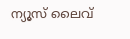ന്യൂസ് ലൈവ്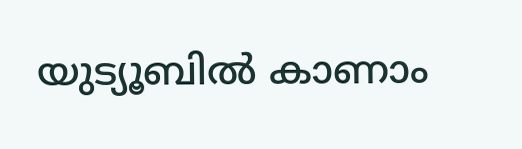യുട്യൂബിൽ കാണാം